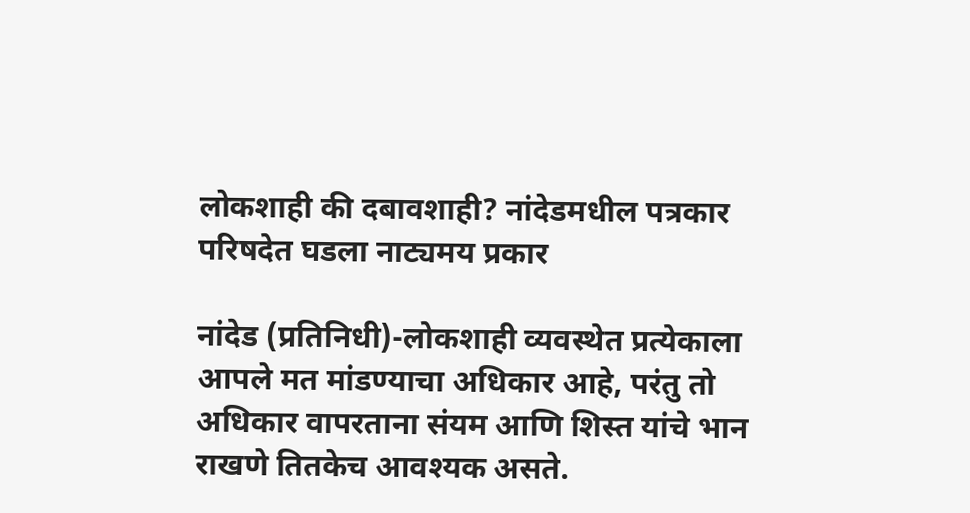लोकशाही की दबावशाही? नांदेडमधील पत्रकार परिषदेत घडला नाट्यमय प्रकार

नांदेड (प्रतिनिधी)-लोकशाही व्यवस्थेत प्रत्येकाला आपले मत मांडण्याचा अधिकार आहे, परंतु तो अधिकार वापरताना संयम आणि शिस्त यांचे भान राखणे तितकेच आवश्यक असते.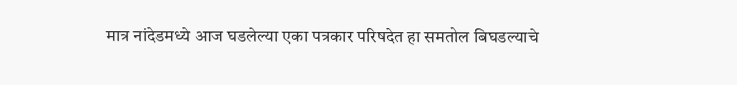मात्र नांदेडमध्ये आज घडलेल्या एका पत्रकार परिषदेत हा समतोल बिघडल्याचे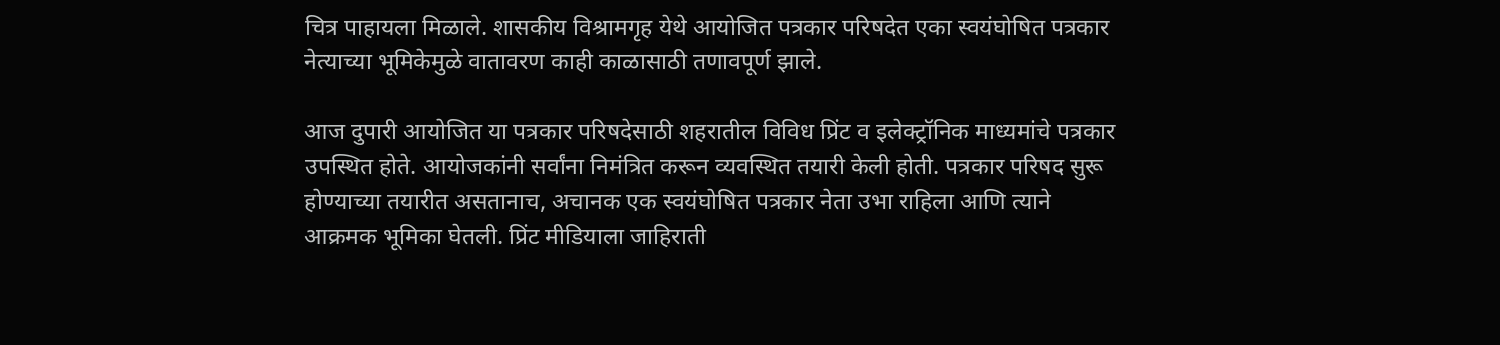चित्र पाहायला मिळाले. शासकीय विश्रामगृह येथे आयोजित पत्रकार परिषदेत एका स्वयंघोषित पत्रकार नेत्याच्या भूमिकेमुळे वातावरण काही काळासाठी तणावपूर्ण झाले.

आज दुपारी आयोजित या पत्रकार परिषदेसाठी शहरातील विविध प्रिंट व इलेक्ट्रॉनिक माध्यमांचे पत्रकार उपस्थित होते. आयोजकांनी सर्वांना निमंत्रित करून व्यवस्थित तयारी केली होती. पत्रकार परिषद सुरू होण्याच्या तयारीत असतानाच, अचानक एक स्वयंघोषित पत्रकार नेता उभा राहिला आणि त्याने आक्रमक भूमिका घेतली. प्रिंट मीडियाला जाहिराती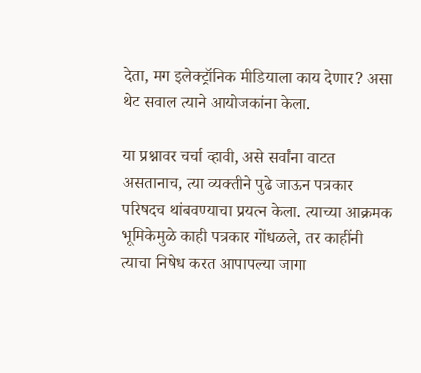देता, मग इलेक्ट्रॉनिक मीडियाला काय देणार? असा थेट सवाल त्याने आयोजकांना केला.

या प्रश्नावर चर्चा व्हावी, असे सर्वांना वाटत असतानाच, त्या व्यक्तीने पुढे जाऊन पत्रकार परिषदच थांबवण्याचा प्रयत्न केला. त्याच्या आक्रमक भूमिकेमुळे काही पत्रकार गोंधळले, तर काहींनी त्याचा निषेध करत आपापल्या जागा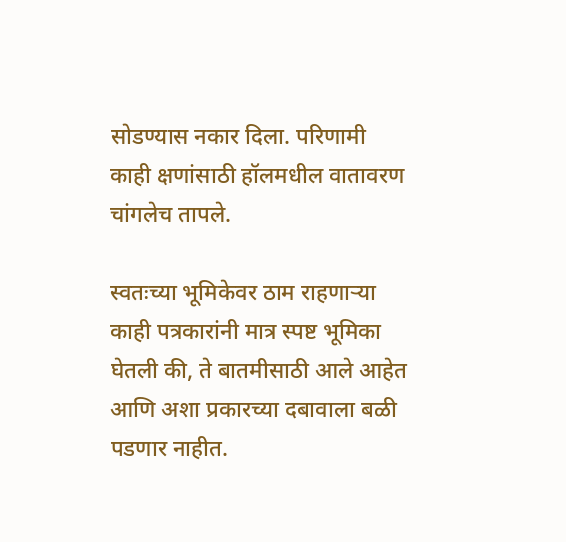सोडण्यास नकार दिला. परिणामी काही क्षणांसाठी हॉलमधील वातावरण चांगलेच तापले.

स्वतःच्या भूमिकेवर ठाम राहणाऱ्या काही पत्रकारांनी मात्र स्पष्ट भूमिका घेतली की, ते बातमीसाठी आले आहेत आणि अशा प्रकारच्या दबावाला बळी पडणार नाहीत.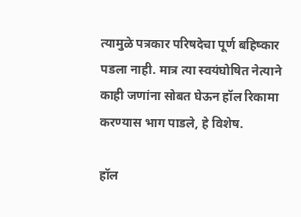त्यामुळे पत्रकार परिषदेचा पूर्ण बहिष्कार पडला नाही. मात्र त्या स्वयंघोषित नेत्याने काही जणांना सोबत घेऊन हॉल रिकामा करण्यास भाग पाडले, हे विशेष.

हॉल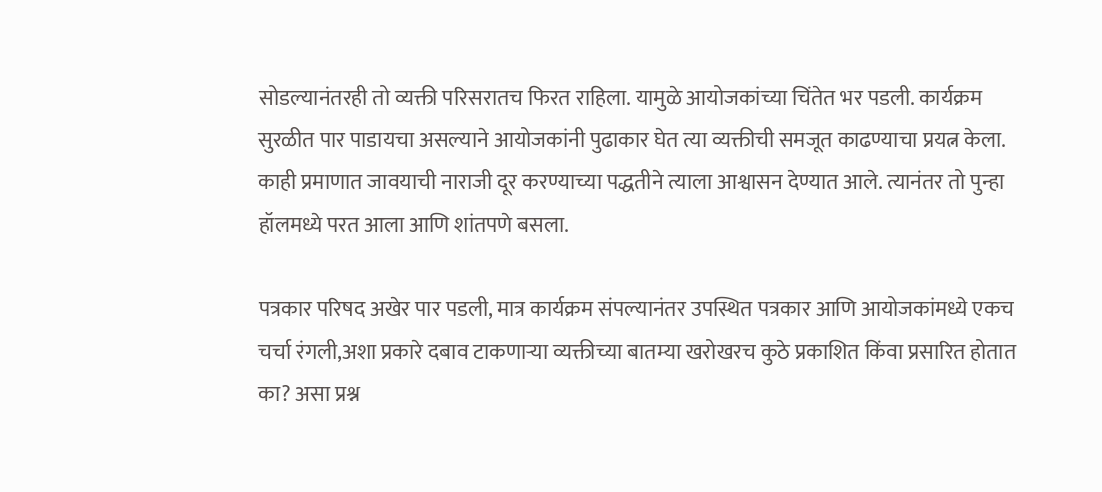सोडल्यानंतरही तो व्यक्ती परिसरातच फिरत राहिला. यामुळे आयोजकांच्या चिंतेत भर पडली. कार्यक्रम सुरळीत पार पाडायचा असल्याने आयोजकांनी पुढाकार घेत त्या व्यक्तीची समजूत काढण्याचा प्रयत्न केला. काही प्रमाणात जावयाची नाराजी दूर करण्याच्या पद्धतीने त्याला आश्वासन देण्यात आले. त्यानंतर तो पुन्हा हॉलमध्ये परत आला आणि शांतपणे बसला.

पत्रकार परिषद अखेर पार पडली, मात्र कार्यक्रम संपल्यानंतर उपस्थित पत्रकार आणि आयोजकांमध्ये एकच चर्चा रंगली,अशा प्रकारे दबाव टाकणाऱ्या व्यक्तीच्या बातम्या खरोखरच कुठे प्रकाशित किंवा प्रसारित होतात का? असा प्रश्न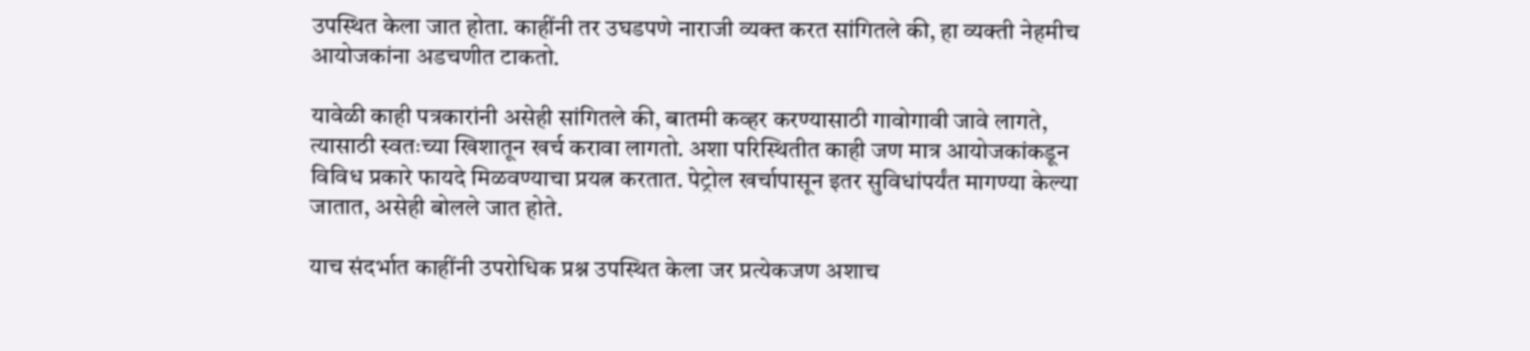उपस्थित केला जात होता. काहींनी तर उघडपणे नाराजी व्यक्त करत सांगितले की, हा व्यक्ती नेहमीच आयोजकांना अडचणीत टाकतो.

यावेळी काही पत्रकारांनी असेही सांगितले की, बातमी कव्हर करण्यासाठी गावोगावी जावे लागते, त्यासाठी स्वतःच्या खिशातून खर्च करावा लागतो. अशा परिस्थितीत काही जण मात्र आयोजकांकडून विविध प्रकारे फायदे मिळवण्याचा प्रयत्न करतात. पेट्रोल खर्चापासून इतर सुविधांपर्यंत मागण्या केल्या जातात, असेही बोलले जात होते.

याच संदर्भात काहींनी उपरोधिक प्रश्न उपस्थित केला जर प्रत्येकजण अशाच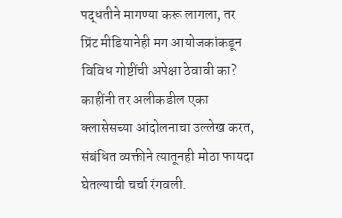पद्धतीने मागण्या करू लागला, तर प्रिंट मीडियानेही मग आयोजकांकडून विविध गोष्टींची अपेक्षा ठेवावी का? काहींनी तर अलीकडील एका क्लासेसच्या आंदोलनाचा उल्लेख करत, संबंधित व्यक्तीने त्यातूनही मोठा फायदा घेतल्याची चर्चा रंगवली.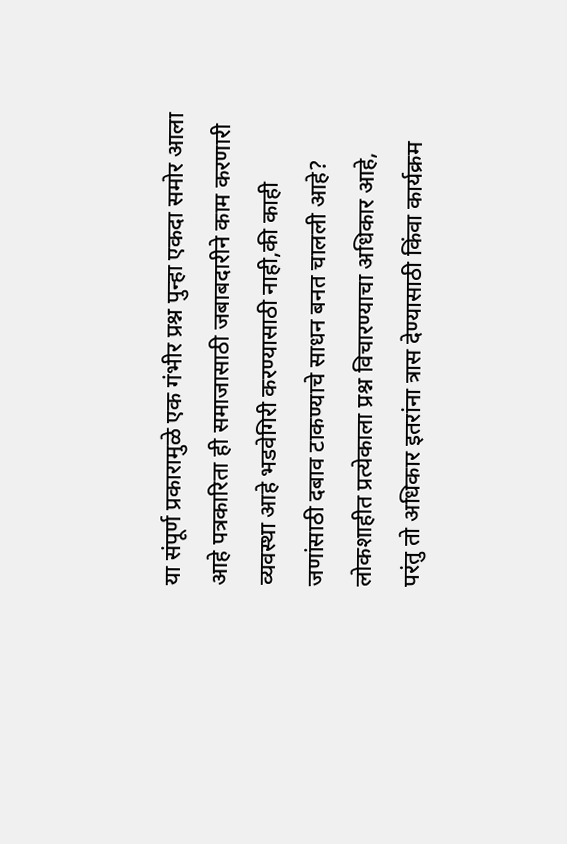या संपूर्ण प्रकारामुळे एक गंभीर प्रश्न पुन्हा एकदा समोर आला आहे पत्रकारिता ही समाजासाठी जबाबदारीने काम करणारी व्यवस्था आहे भडवेगिरी करण्यासाठी नाही,की काही जणांसाठी दबाव टाकण्याचे साधन बनत चालली आहे? लोकशाहीत प्रत्येकाला प्रश्न विचारण्याचा अधिकार आहे, परंतु तो अधिकार इतरांना त्रास देण्यासाठी किंवा कार्यक्रम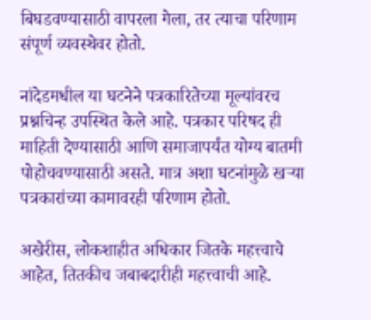बिघडवण्यासाठी वापरला गेला, तर त्याचा परिणाम संपूर्ण व्यवस्थेवर होतो.

नांदेडमधील या घटनेने पत्रकारितेच्या मूल्यांवरच प्रश्नचिन्ह उपस्थित केले आहे. पत्रकार परिषद ही माहिती देण्यासाठी आणि समाजापर्यंत योग्य बातमी पोहोचवण्यासाठी असते. मात्र अशा घटनांमुळे खऱ्या पत्रकारांच्या कामावरही परिणाम होतो.

अखेरीस, लोकशाहीत अधिकार जितके महत्त्वाचे आहेत, तितकीच जबाबदारीही महत्त्वाची आहे.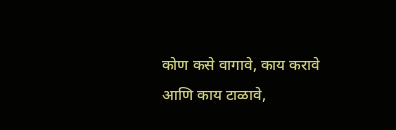कोण कसे वागावे, काय करावे आणि काय टाळावे,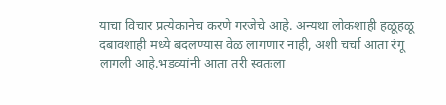याचा विचार प्रत्येकानेच करणे गरजेचे आहे. अन्यथा लोकशाही हळूहळू दबावशाही मध्ये बदलण्यास वेळ लागणार नाही, अशी चर्चा आता रंगू लागली आहे.भडव्यांनी आता तरी स्वतःला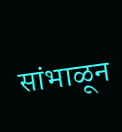सांभाळून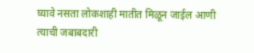घ्यावे नसता लोकशाही मातीत मिळून जाईल आणी त्याची जबाबदारी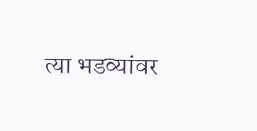त्या भडव्यांवर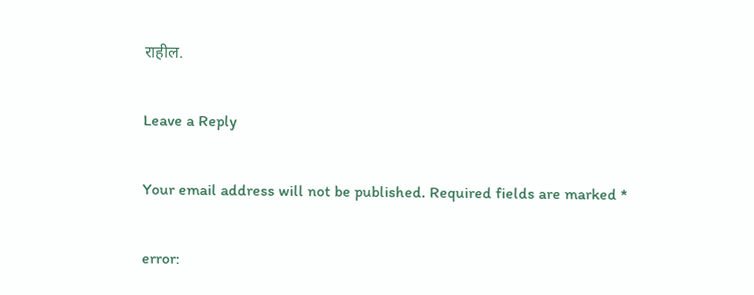राहील.

Leave a Reply

Your email address will not be published. Required fields are marked *

error: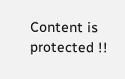Content is protected !!